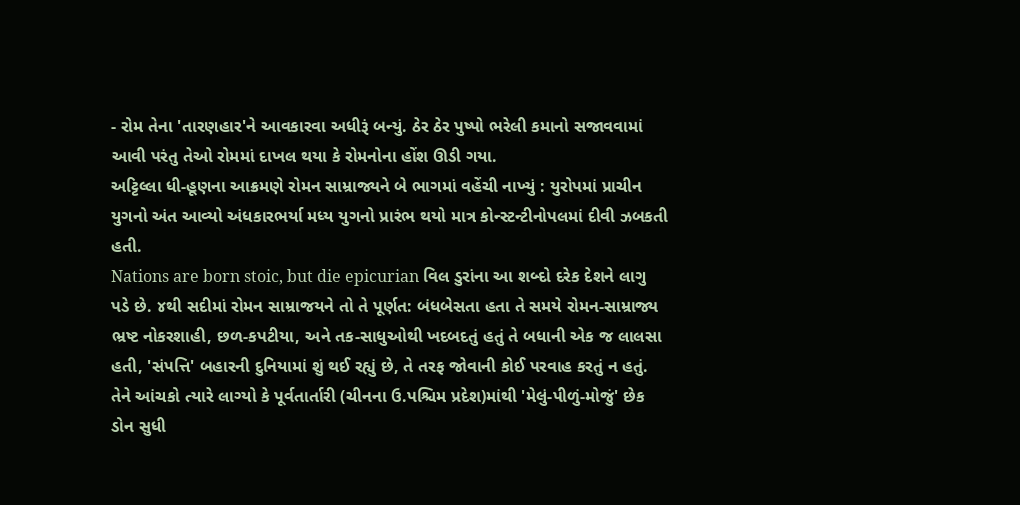- રોમ તેના 'તારણહાર'ને આવકારવા અધીરૂં બન્યું. ઠેર ઠેર પુષ્પો ભરેલી કમાનો સજાવવામાં આવી પરંતુ તેઓ રોમમાં દાખલ થયા કે રોમનોના હોંશ ઊડી ગયા.
અટ્ટિલ્લા ધી-હૂણના આક્રમણે રોમન સામ્રાજ્યને બે ભાગમાં વહેંચી નાખ્યું : યુરોપમાં પ્રાચીન યુગનો અંત આવ્યો અંધકારભર્યા મધ્ય યુગનો પ્રારંભ થયો માત્ર કોન્સ્ટન્ટીનોપલમાં દીવી ઝબકતી હતી.
Nations are born stoic, but die epicurian વિલ ડુરાંના આ શબ્દો દરેક દેશને લાગુ પડે છે. ૪થી સદીમાં રોમન સામ્રાજયને તો તે પૂર્ણત: બંધબેસતા હતા તે સમયે રોમન-સામ્રાજ્ય ભ્રષ્ટ નોકરશાહી, છળ-કપટીયા, અને તક-સાધુઓથી ખદબદતું હતું તે બધાની એક જ લાલસા હતી, 'સંપત્તિ' બહારની દુનિયામાં શું થઈ રહ્યું છે, તે તરફ જોવાની કોઈ પરવાહ કરતું ન હતું. તેને આંચકો ત્યારે લાગ્યો કે પૂર્વતાર્તારી (ચીનના ઉ.પશ્ચિમ પ્રદેશ)માંથી 'મેલું-પીળું-મોજું' છેક ડોન સુધી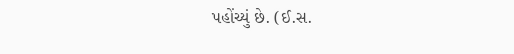પહોંચ્યું છે. (ઈ.સ.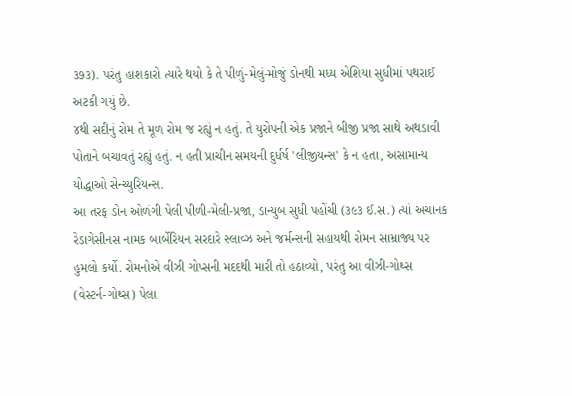૩૭૩). પરંતુ હાશકારો ત્યારે થયો કે તે પીળું-મેલું-મોજું ડોનથી મધ્ય એશિયા સુધીમાં પથરાઈ અટકી ગયું છે.
૪થી સદીનું રોમ તે મૂળ રોમ જ રહ્યું ન હતું. તે યુરોપની એક પ્રજાને બીજી પ્રજા સાથે અથડાવી પોતાને બચાવતું રહ્યું હતું. ન હતી પ્રાચીન સમયની દુર્ધર્ષ 'લીજીયન્સ' કે ન હતા, અસામાન્ય યોદ્ધાઓ સેન્ચ્યુરિયન્સ.
આ તરફ ડોન ઓળંગી પેલી પીળી-મેલી-પ્રજા, ડાન્યુબ સુધી પહોંચી (૩૯૩ ઈ.સ.) ત્યાં અચાનક રેડાગેસીનસ નામક બાર્બેરિયન સરદારે સ્લાવ્ઝ અને જર્મન્સની સહાયથી રોમન સામ્રાજ્ય પર હુમલો કર્યો. રોમનોએ વીઝી ગોપ્સની મદદથી મારી તો હઠાવ્યો, પરંતુ આ વીઝી-ગોથ્સ (વેસ્ટર્ન-ગોથ્સ) પેલા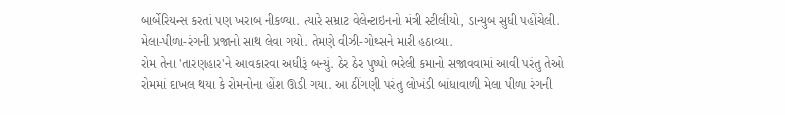બાર્બેરિયન્સ કરતાં પણ ખરાબ નીકળ્યા. ત્યારે સમ્રાટ વેલેન્ટાઇનનો મંત્રી સ્ટીલીયો, ડાન્યુબ સુધી પહોંચેલી. મેલા-પીળા-રંગની પ્રજાનો સાથ લેવા ગયો. તેમણે વીઝી-ગોથ્સને મારી હઠાવ્યા.
રોમ તેના 'તારણહાર'ને આવકારવા અધીરૂં બન્યું. ઠેર ઠેર પુષ્પો ભરેલી કમાનો સજાવવામાં આવી પરંતુ તેઓ રોમમાં દાખલ થયા કે રોમનોના હોંશ ઊડી ગયા. આ ઠીંગણી પરંતુ લોખંડી બાંધાવાળી મેલા પીળા રંગની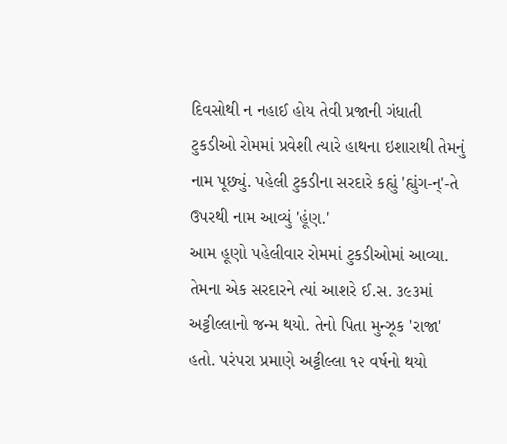દિવસોથી ન નહાઈ હોય તેવી પ્રજાની ગંધાતી ટુકડીઓ રોમમાં પ્રવેશી ત્યારે હાથના ઇશારાથી તેમનું નામ પૂછ્યું. પહેલી ટુકડીના સરદારે કહ્યું 'હ્યુંગ-ન્'-તે ઉપરથી નામ આવ્યું 'હૂંણ.'
આમ હૂણો પહેલીવાર રોમમાં ટુકડીઓમાં આવ્યા. તેમના એક સરદારને ત્યાં આશરે ઈ.સ. ૩૯૩માં અટ્ટીલ્લાનો જન્મ થયો. તેનો પિતા મુન્ઝૂક 'રાજા' હતો. પરંપરા પ્રમાણે અટ્ટીલ્લા ૧૨ વર્ષનો થયો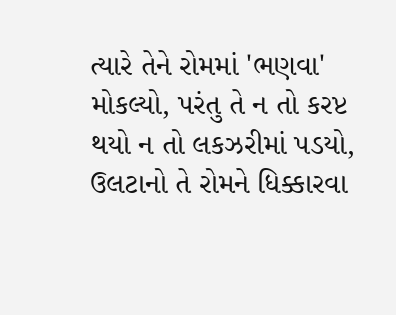ત્યારે તેને રોમમાં 'ભણવા' મોકલ્યો, પરંતુ તે ન તો કરપ્ટ થયો ન તો લકઝરીમાં પડયો, ઉલટાનો તે રોમને ધિક્કારવા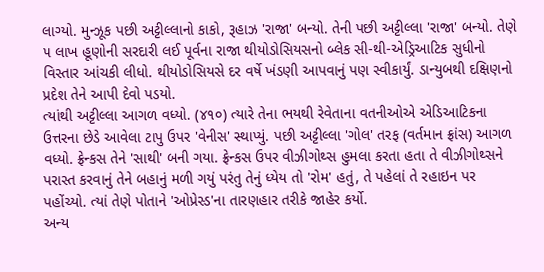લાગ્યો. મુન્ઝૂક પછી અટ્ટીલ્લાનો કાકો, રૂહાઝ 'રાજા' બન્યો. તેની પછી અટ્ટીલ્લા 'રાજા' બન્યો. તેણે ૫ લાખ હૂણોની સરદારી લઈ પૂર્વના રાજા થીયોડોસિયસનો બ્લેક સી-થી-એડ્રિઆટિક સુધીનો વિસ્તાર આંચકી લીધો. થીયોડોસિયસે દર વર્ષે ખંડણી આપવાનું પણ સ્વીકાર્યું. ડાન્યુબથી દક્ષિણનો પ્રદેશ તેને આપી દેવો પડયો.
ત્યાંથી અટ્ટીલ્લા આગળ વધ્યો. (૪૧૦) ત્યારે તેના ભયથી રેવેતાના વતનીઓએ એડિઆટિકના ઉત્તરના છેડે આવેલા ટાપુ ઉપર 'વેનીસ' સ્થાપ્યું. પછી અટ્ટીલ્લા 'ગોલ' તરફ (વર્તમાન ફ્રાંસ) આગળ વધ્યો. ફ્રેન્કસ તેને 'સાથી' બની ગયા. ફ્રેન્કસ ઉપર વીઝીગોથ્સ હુમલા કરતા હતા તે વીઝીગોથ્સને પરાસ્ત કરવાનું તેને બહાનું મળી ગયું પરંતુ તેનું ધ્યેય તો 'રોમ' હતું, તે પહેલાં તે રહાઇન પર પહોંચ્યો. ત્યાં તેણે પોતાને 'ઓપ્રેસ્ડ'ના તારણહાર તરીકે જાહેર કર્યો.
અન્ય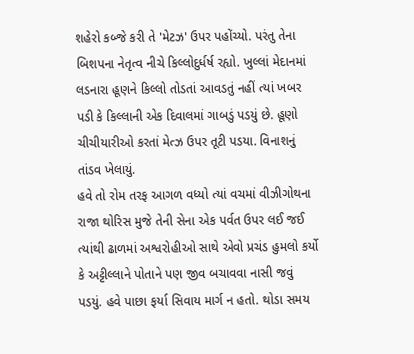શહેરો કબ્જે કરી તે 'મેટઝ' ઉપર પહોંચ્યો. પરંતુ તેના બિશપના નેતૃત્વ નીચે કિલ્લોદુર્ધર્ષ રહ્યો. ખુલ્લાં મેદાનમાં લડનારા હૂણને કિલ્લો તોડતાં આવડતું નહીં ત્યાં ખબર પડી કે કિલ્લાની એક દિવાલમાં ગાબડું પડયું છે. હૂણો ચીચીયારીઓ કરતાં મેત્ઝ ઉપર તૂટી પડયા. વિનાશનું તાંડવ ખેલાયું.
હવે તો રોમ તરફ આગળ વધ્યો ત્યાં વચમાં વીઝીગોથના રાજા થોરિસ મુજે તેની સેના એક પર્વત ઉપર લઈ જઈ ત્યાંથી ઢાળમાં અશ્વરોહીઓ સાથે એવો પ્રચંડ હુમલો કર્યો કે અટ્ટીલ્લાને પોતાને પણ જીવ બચાવવા નાસી જવું પડયું. હવે પાછા ફર્યા સિવાય માર્ગ ન હતો. થોડા સમય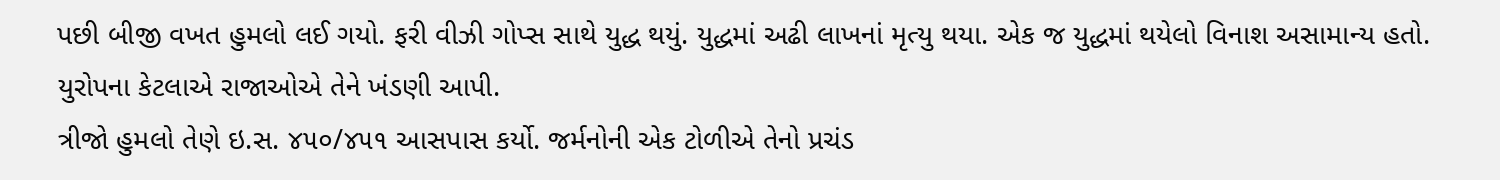પછી બીજી વખત હુમલો લઈ ગયો. ફરી વીઝી ગોપ્સ સાથે યુદ્ધ થયું. યુદ્ધમાં અઢી લાખનાં મૃત્યુ થયા. એક જ યુદ્ધમાં થયેલો વિનાશ અસામાન્ય હતો. યુરોપના કેટલાએ રાજાઓએ તેને ખંડણી આપી.
ત્રીજો હુમલો તેણે ઇ.સ. ૪૫૦/૪૫૧ આસપાસ કર્યો. જર્મનોની એક ટોળીએ તેનો પ્રચંડ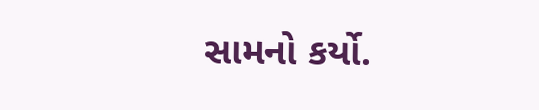સામનો કર્યો.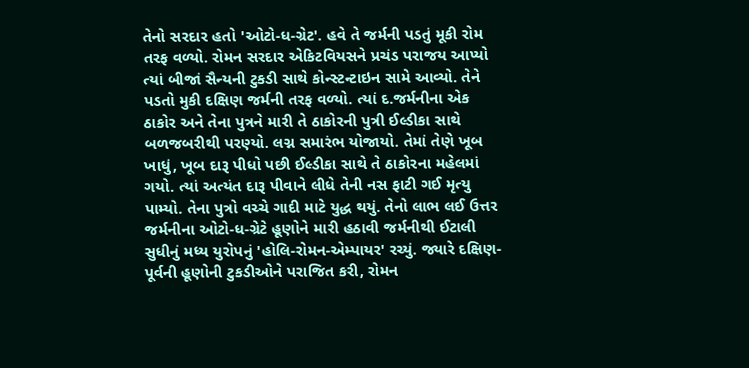તેનો સરદાર હતો 'ઓટો-ધ-ગ્રેટ'. હવે તે જર્મની પડતું મૂકી રોમ તરફ વળ્યો. રોમન સરદાર એકિટવિયસને પ્રચંડ પરાજય આપ્યો ત્યાં બીજાં સૈન્યની ટુકડી સાથે કોન્સ્ટન્ટાઇન સામે આવ્યો. તેને પડતો મુકી દક્ષિણ જર્મની તરફ વળ્યો. ત્યાં દ.જર્મનીના એક ઠાકોર અને તેના પુત્રને મારી તે ઠાકોરની પુત્રી ઈલ્ડીકા સાથે બળજબરીથી પરણ્યો. લગ્ન સમારંભ યોજાયો. તેમાં તેણે ખૂબ ખાધું, ખૂબ દારૂ પીધો પછી ઈલ્ડીકા સાથે તે ઠાકોરના મહેલમાં ગયો. ત્યાં અત્યંત દારૂ પીવાને લીધે તેની નસ ફાટી ગઈ મૃત્યુ પામ્યો. તેના પુત્રો વચ્ચે ગાદી માટે યુદ્ધ થયું. તેનો લાભ લઈ ઉત્તર જર્મનીના ઓટો-ધ-ગ્રેટે હૂણોને મારી હઠાવી જર્મનીથી ઈટાલી સુધીનું મધ્ય યુરોપનું 'હોલિ-રોમન-એમ્પાયર' રચ્યું. જ્યારે દક્ષિણ-પૂર્વની હૂણોની ટુકડીઓને પરાજિત કરી, રોમન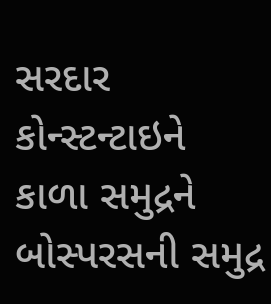સરદાર કોન્સ્ટન્ટાઇને કાળા સમુદ્રને બોસ્પરસની સમુદ્ર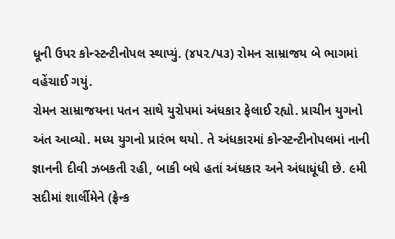ધૂની ઉપર કોન્સ્ટન્ટીનોપલ સ્થાપ્યું. (૪૫૨/૫૩) રોમન સામ્રાજય બે ભાગમાં વહેંચાઈ ગયું.
રોમન સામ્રાજયના પતન સાથે યુરોપમાં અંધકાર ફેલાઈ રહ્યો. પ્રાચીન યુગનો અંત આવ્યો. મધ્ય યુગનો પ્રારંભ થયો. તે અંધકારમાં કોન્સ્ટન્ટીનોપલમાં નાની જ્ઞાનની દીવી ઝબકતી રહી, બાકી બધે હતાં અંધકાર અને અંધાધૂંધી છે. ૯મી સદીમાં શાર્લીમેને (ફ્રેન્ક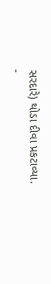સરદારે) થોડા દીવા પ્રકટાવ્યા.
-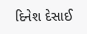દિનેશ દેસાઈ